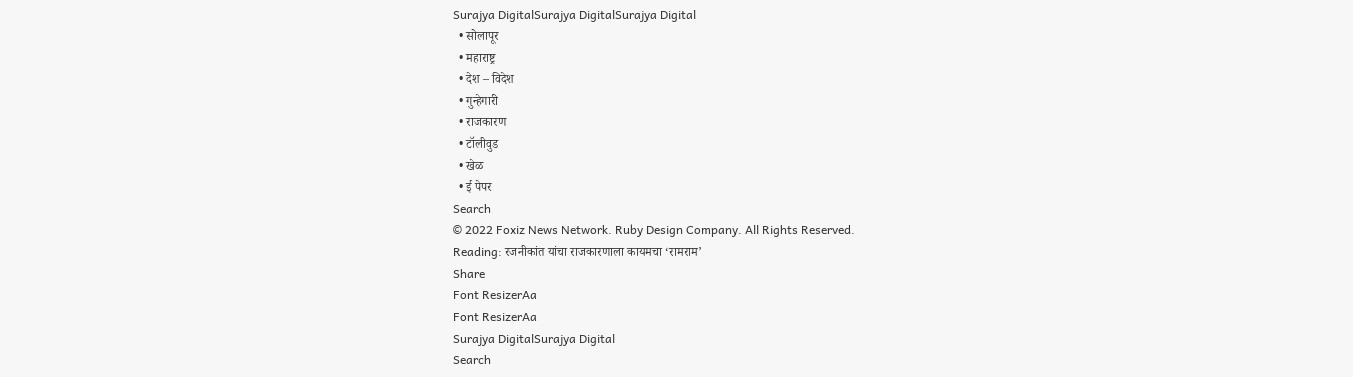Surajya DigitalSurajya DigitalSurajya Digital
  • सोलापूर
  • महाराष्ट्र
  • देश – विदेश
  • गुन्हेगारी
  • राजकारण
  • टॉलीवुड
  • खेळ
  • ई पेपर
Search
© 2022 Foxiz News Network. Ruby Design Company. All Rights Reserved.
Reading: रजनीकांत यांचा राजकारणाला कायमचा ‘रामराम’
Share
Font ResizerAa
Font ResizerAa
Surajya DigitalSurajya Digital
Search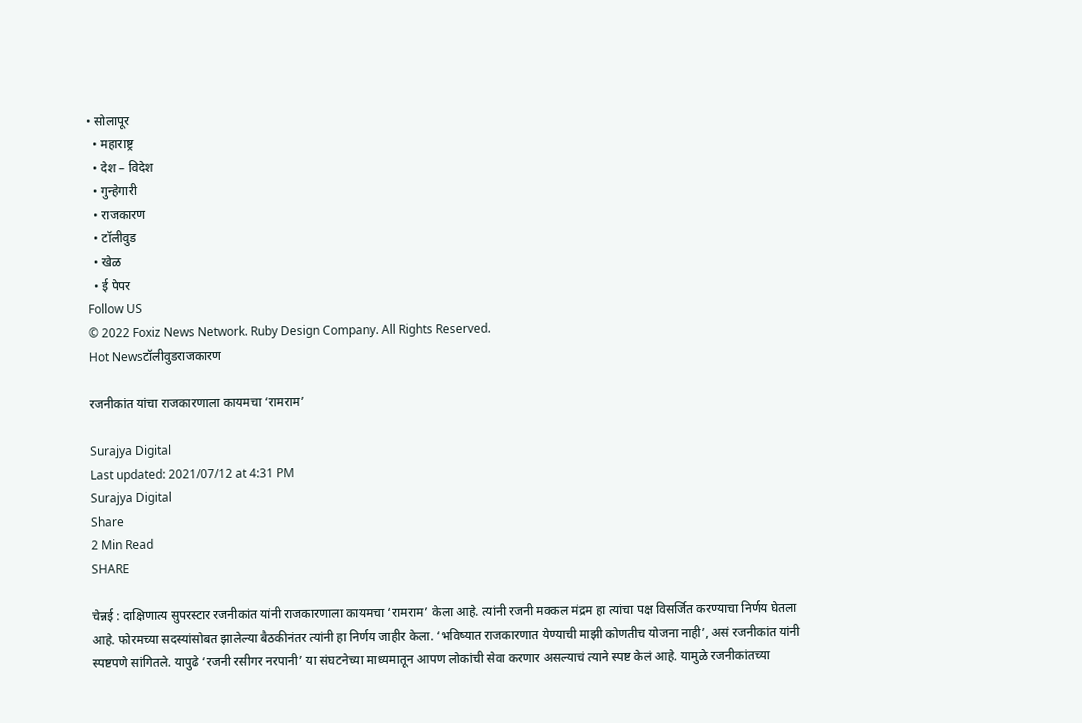• सोलापूर
  • महाराष्ट्र
  • देश – विदेश
  • गुन्हेगारी
  • राजकारण
  • टॉलीवुड
  • खेळ
  • ई पेपर
Follow US
© 2022 Foxiz News Network. Ruby Design Company. All Rights Reserved.
Hot Newsटॉलीवुडराजकारण

रजनीकांत यांचा राजकारणाला कायमचा ‘रामराम’

Surajya Digital
Last updated: 2021/07/12 at 4:31 PM
Surajya Digital
Share
2 Min Read
SHARE

चेन्नई : दाक्षिणात्य सुपरस्टार रजनीकांत यांनी राजकारणाला कायमचा ‘रामराम’ केला आहे. त्यांनी रजनी मक्कल मंद्रम हा त्यांचा पक्ष विसर्जित करण्याचा निर्णय घेतला आहे. फोरमच्या सदस्यांसोबत झालेल्या बैठकीनंतर त्यांनी हा निर्णय जाहीर केला. ‘भविष्यात राजकारणात येण्याची माझी कोणतीच योजना नाही’, असं रजनीकांत यांनी स्पष्टपणे सांगितले. यापुढे ‘रजनी रसीगर नरपानी’ या संघटनेच्या माध्यमातून आपण लोकांची सेवा करणार असल्याचं त्याने स्पष्ट केलं आहे. यामुळे रजनीकांतच्या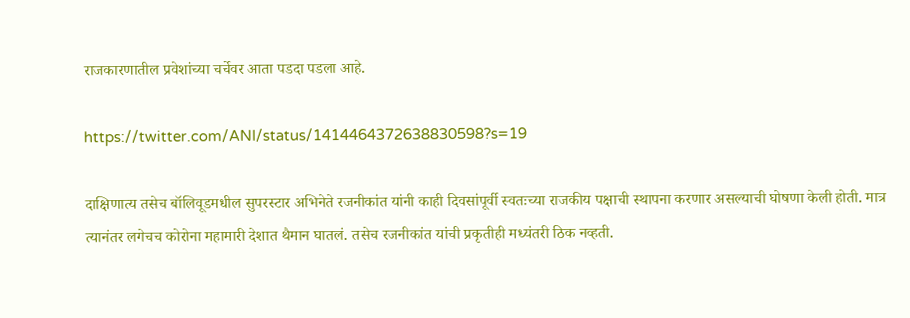राजकारणातील प्रवेशांच्या चर्चेवर आता पडदा पडला आहे.

https://twitter.com/ANI/status/1414464372638830598?s=19

दाक्षिणात्य तसेच बॉलिवूडमधील सुपरस्टार अभिनेते रजनीकांत यांनी काही दिवसांपूर्वी स्वतःच्या राजकीय पक्षाची स्थापना करणार असल्याची घोषणा केली होती. मात्र त्यानंतर लगेचच कोरोना महामारी देशात थैमान घातलं. तसेच रजनीकांत यांची प्रकृतीही मध्यंतरी ठिक नव्हती.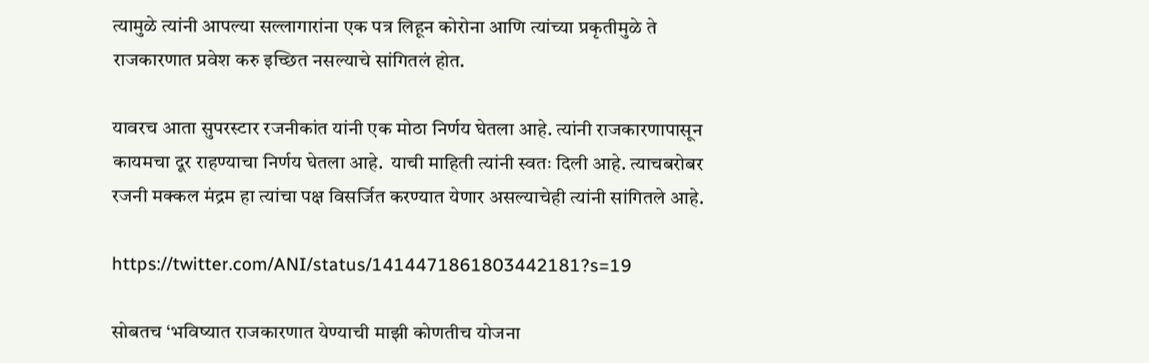त्यामुळे त्यांनी आपल्या सल्लागारांना एक पत्र लिहून कोरोना आणि त्यांच्या प्रकृतीमुळे ते राजकारणात प्रवेश करु इच्छित नसल्याचे सांगितलं होत.

यावरच आता सुपरस्टार रजनीकांत यांनी एक मोठा निर्णय घेतला आहे. त्यांनी राजकारणापासून कायमचा दूर राहण्याचा निर्णय घेतला आहे.  याची माहिती त्यांनी स्वतः दिली आहे. त्याचबरोबर रजनी मक्कल मंद्रम हा त्यांचा पक्ष विसर्जित करण्यात येणार असल्याचेही त्यांनी सांगितले आहे.

https://twitter.com/ANI/status/1414471861803442181?s=19

सोबतच ‘भविष्यात राजकारणात येण्याची माझी कोणतीच योजना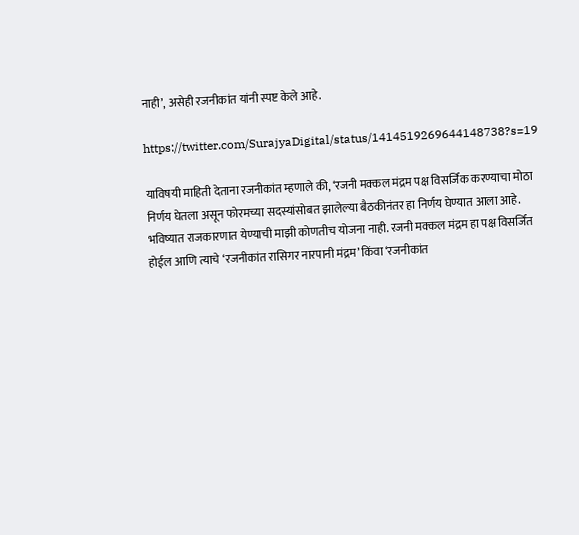नाही’, असेही रजनीकांत यांनी स्पष्ट केले आहे.

https://twitter.com/SurajyaDigital/status/1414519269644148738?s=19

याविषयी माहिती देताना रजनीकांत म्हणाले की, ‘रजनी मक्कल मंद्रम पक्ष विसर्जिक करण्याचा मोठा निर्णय घेतला असून फोरमच्या सदस्यांसोबत झालेल्या बैठकीनंतर हा निर्णय घेण्यात आला आहे. भविष्यात राजकारणात येण्याची माझी कोणतीच योजना नाही. रजनी मक्कल मंद्रम हा पक्ष विसर्जित होईल आणि त्याचे ‘रजनीकांत रासिगर नारपानी मंद्रम’ किंवा ‘रजनीकांत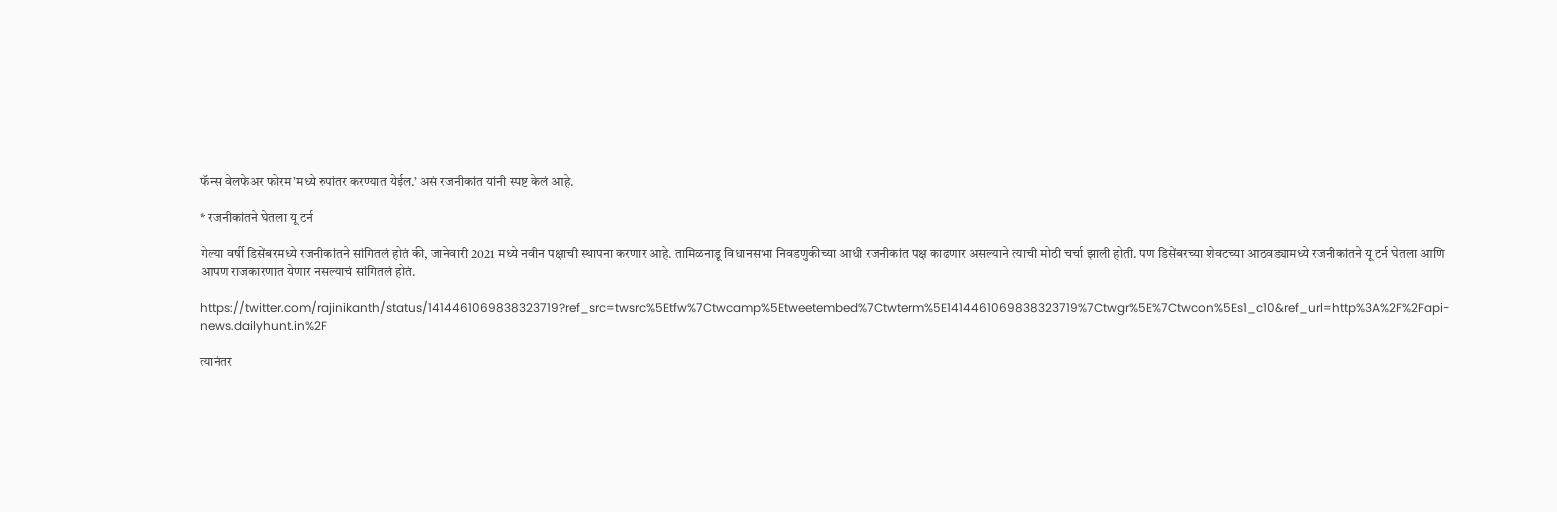फॅन्स वेलफेअर फोरम’मध्ये रुपांतर करण्यात येईल.’ असं रजनीकांत यांनी स्पष्ट केलं आहे.

* रजनीकांतने घेतला यू टर्न

गेल्या वर्षी डिसेंबरमध्ये रजनीकांतने सांगितलं होतं की, जानेवारी 2021 मध्ये नवीन पक्षाची स्थापना करणार आहे. तामिळनाडू विधानसभा निवडणुकीच्या आधी रजनीकांत पक्ष काढणार असल्याने त्याची मोठी चर्चा झाली होती. पण डिसेंबरच्या शेवटच्या आठवड्यामध्ये रजनीकांतने यू टर्न घेतला आणि आपण राजकारणात येणार नसल्याचं सांगितलं होतं.

https://twitter.com/rajinikanth/status/1414461069838323719?ref_src=twsrc%5Etfw%7Ctwcamp%5Etweetembed%7Ctwterm%5E1414461069838323719%7Ctwgr%5E%7Ctwcon%5Es1_c10&ref_url=http%3A%2F%2Fapi-news.dailyhunt.in%2F

त्यानंतर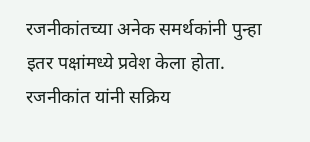रजनीकांतच्या अनेक समर्थकांनी पुन्हा इतर पक्षांमध्ये प्रवेश केला होता. रजनीकांत यांनी सक्रिय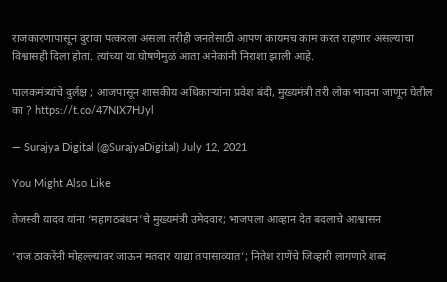राजकारणापासून दुरावा पत्करला असला तरीही जनतेसाठी आपण कायमच काम करत राहणार असल्याचा विश्वासही दिला होता. त्यांच्या या घोषणेमुळं आता अनेकांनी निराशा झाली आहे.

पालकमंत्र्यांचे दुर्लक्ष ; आजपासून शासकीय अधिकाऱ्यांना प्रवेश बंदी, मुख्यमंत्री तरी लोक भावना जाणून घेतील का ? https://t.co/47NIX7HJyl

— Surajya Digital (@SurajyaDigital) July 12, 2021

You Might Also Like

तेजस्वी यादव यांना ‘महागठबंधन’चे मुख्यमंत्री उमेदवार; भाजपला आव्हान देत बदलाचे आश्वासन

‘राज ठाकरेंनी मोहल्ल्यावर जाऊन मतदार याद्या तपासाव्यात’; नितेश राणेंचे जिव्हारी लागणारे शब्द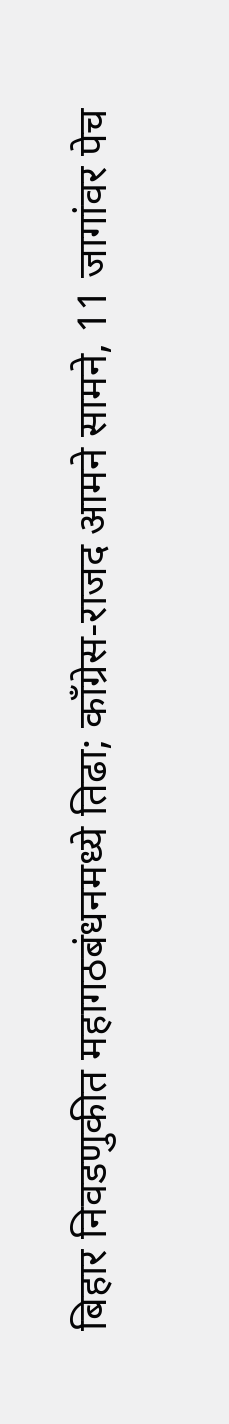बिहार निवडणुकीत महागठबंधनमध्ये तिढा; काँग्रेस-राजद आमने सामने, 11 जागांवर पेच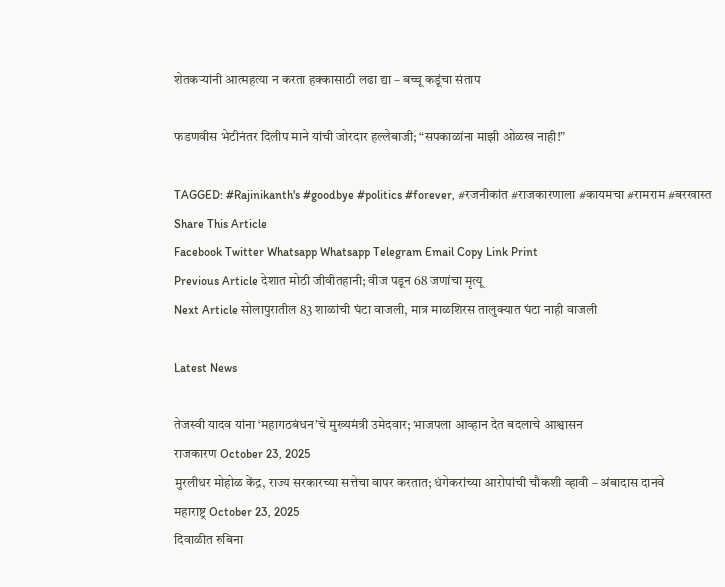शेतकऱ्यांनी आत्महत्या न करता हक्कासाठी लढा द्या – बच्चू कडूंचा संताप

फडणवीस भेटीनंतर दिलीप माने यांची जोरदार हल्लेबाजी; “सपकाळांना माझी ओळख नाही!”

TAGGED: #Rajinikanth's #goodbye #politics #forever, #रजनीकांत #राजकारणाला #कायमचा #रामराम #बरखास्त
Share This Article
Facebook Twitter Whatsapp Whatsapp Telegram Email Copy Link Print
Previous Article देशात मोठी जीवीतहानी; वीज पडून 68 जणांचा मृत्यू
Next Article सोलापुरातील 83 शाळांची घंटा वाजली, मात्र माळशिरस तालुक्यात घंटा नाही वाजली

Latest News

तेजस्वी यादव यांना ‘महागठबंधन’चे मुख्यमंत्री उमेदवार; भाजपला आव्हान देत बदलाचे आश्वासन
राजकारण October 23, 2025
मुरलीधर मोहोळ केंद्र, राज्य सरकारच्या सत्तेचा वापर करतात; धंगेकरांच्या आरोपांची चौकशी व्हावी – अंबादास दानवे
महाराष्ट्र October 23, 2025
दिवाळीत रुबिना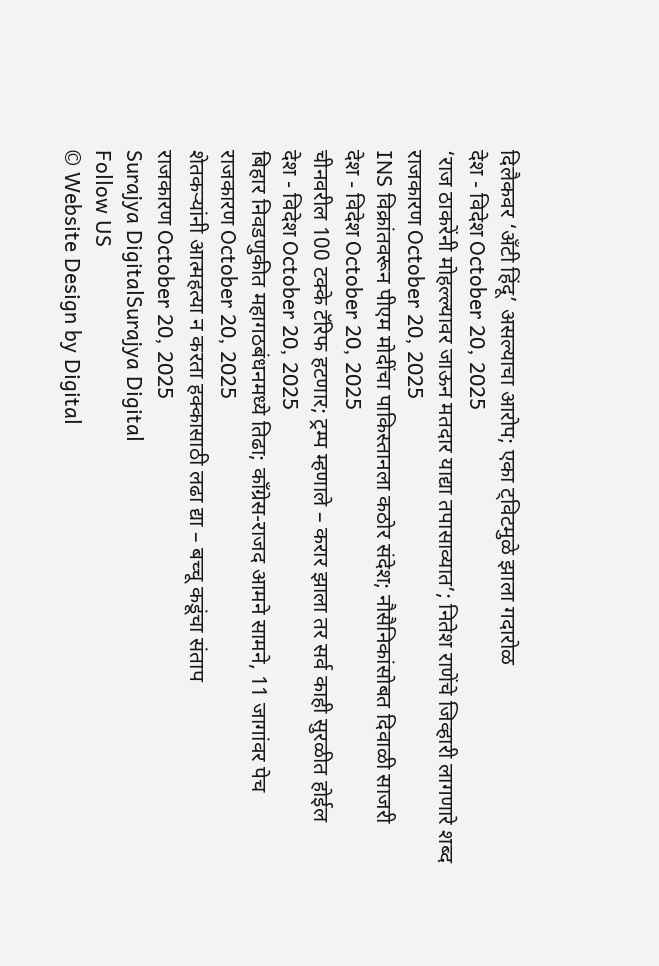दिलैकवर ‘अँटी हिंदू’ असल्याचा आरोप; एका ट्विटमुळे झाला गदारोळ
देश - विदेश October 20, 2025
‘राज ठाकरेंनी मोहल्ल्यावर जाऊन मतदार याद्या तपासाव्यात’; नितेश राणेंचे जिव्हारी लागणारे शब्द
राजकारण October 20, 2025
INS विक्रांतवरून पीएम मोदींचा पाकिस्तानला कठोर संदेश; नौसैनिकांसोबत दिवाळी साजरी
देश - विदेश October 20, 2025
चीनवरील 100 टक्के टॅरिफ हटणार; ट्रम्प म्हणाले – करार झाला तर सर्व काही सुरळीत होईल
देश - विदेश October 20, 2025
बिहार निवडणुकीत महागठबंधनमध्ये तिढा; काँग्रेस-राजद आमने सामने, 11 जागांवर पेच
राजकारण October 20, 2025
शेतकऱ्यांनी आत्महत्या न करता हक्कासाठी लढा द्या – बच्चू कडूंचा संताप
राजकारण October 20, 2025
Surajya DigitalSurajya Digital
Follow US
© Website Design by Digital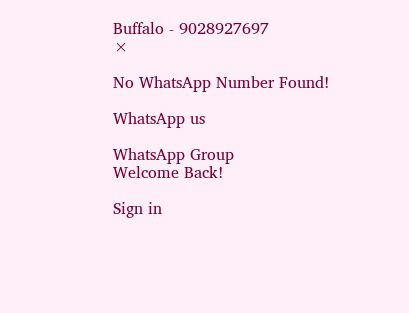Buffalo - 9028927697
×

No WhatsApp Number Found!

WhatsApp us

WhatsApp Group
Welcome Back!

Sign in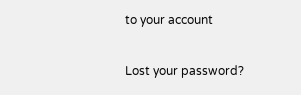to your account

Lost your password?